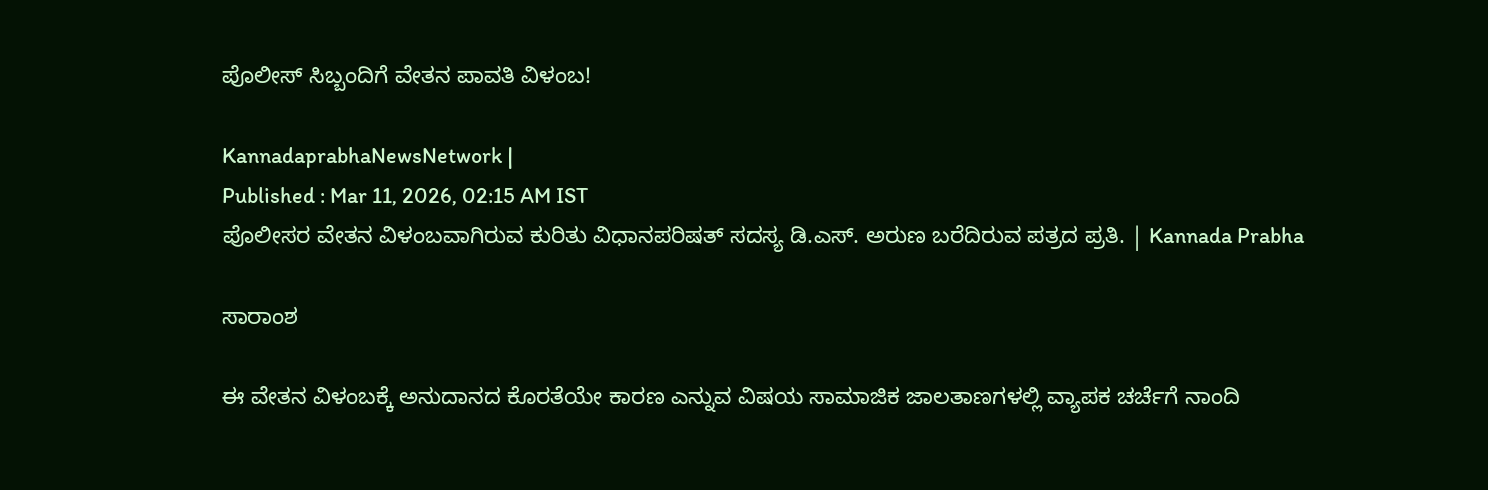ಪೊಲೀಸ್ ಸಿಬ್ಬಂದಿಗೆ ವೇತನ ಪಾವತಿ ವಿಳಂಬ!

KannadaprabhaNewsNetwork |
Published : Mar 11, 2026, 02:15 AM IST
ಪೊಲೀಸರ ವೇತನ ವಿಳಂಬವಾಗಿರುವ ಕುರಿತು ವಿಧಾನಪರಿಷತ್ ಸದಸ್ಯ ಡಿ.ಎಸ್. ಅರುಣ ಬರೆದಿರುವ ಪತ್ರದ ಪ್ರತಿ. | Kannada Prabha

ಸಾರಾಂಶ

ಈ ವೇತನ ವಿಳಂಬಕ್ಕೆ ಅನುದಾನದ ಕೊರತೆಯೇ ಕಾರಣ ಎನ್ನುವ ವಿಷಯ ಸಾಮಾಜಿಕ ಜಾಲತಾಣಗಳಲ್ಲಿ ವ್ಯಾಪಕ ಚರ್ಚೆಗೆ ನಾಂದಿ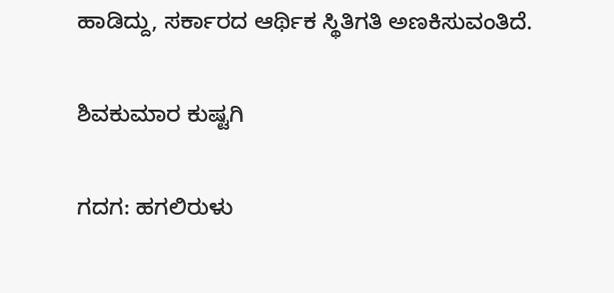ಹಾಡಿದ್ದು, ಸರ್ಕಾರದ ಆರ್ಥಿಕ ಸ್ಥಿತಿಗತಿ ಅಣಕಿಸುವಂತಿದೆ.

ಶಿವಕುಮಾರ ಕುಷ್ಟಗಿ

ಗದಗ: ಹಗಲಿರುಳು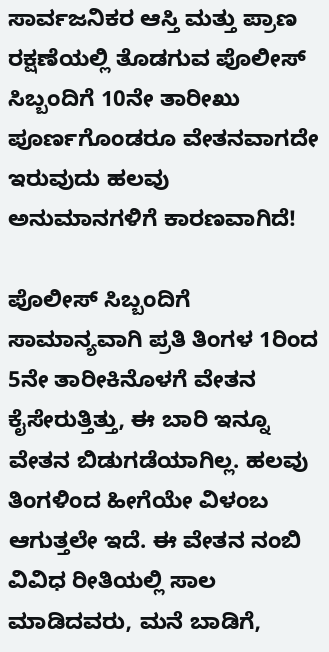ಸಾರ್ವಜನಿಕರ ಆಸ್ತಿ ಮತ್ತು ಪ್ರಾಣ ರಕ್ಷಣೆಯಲ್ಲಿ ತೊಡಗುವ ಪೊಲೀಸ್ ಸಿಬ್ಬಂದಿಗೆ 10ನೇ ತಾರೀಖು ಪೂರ್ಣಗೊಂಡರೂ ವೇತನವಾಗದೇ ಇರುವುದು ಹಲವು ಅನುಮಾನಗಳಿಗೆ ಕಾರಣವಾಗಿದೆ!

ಪೊಲೀಸ್ ಸಿಬ್ಬಂದಿಗೆ ಸಾಮಾನ್ಯವಾಗಿ ಪ್ರತಿ ತಿಂಗಳ 1ರಿಂದ 5ನೇ ತಾರೀಕಿನೊಳಗೆ ವೇತನ ಕೈಸೇರುತ್ತಿತ್ತು, ಈ ಬಾರಿ ಇನ್ನೂ ವೇತನ ಬಿಡುಗಡೆಯಾಗಿಲ್ಲ. ಹಲವು ತಿಂಗಳಿಂದ ಹೀಗೆಯೇ ವಿಳಂಬ ಆಗುತ್ತಲೇ ಇದೆ. ಈ ವೇತನ ನಂಬಿ ವಿವಿಧ ರೀತಿಯಲ್ಲಿ ಸಾಲ ಮಾಡಿದವರು, ಮನೆ ಬಾಡಿಗೆ,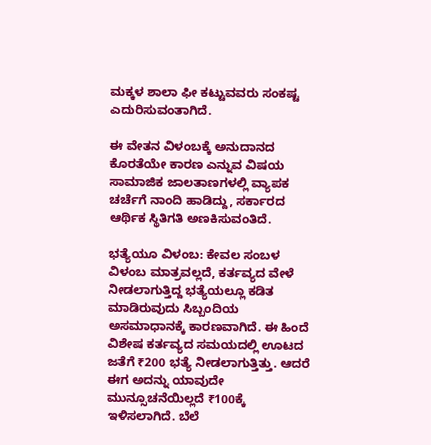ಮಕ್ಕಳ ಶಾಲಾ ಫೀ ಕಟ್ಟುವವರು ಸಂಕಷ್ಟ ಎದುರಿಸುವಂತಾಗಿದೆ.

ಈ ವೇತನ ವಿಳಂಬಕ್ಕೆ ಅನುದಾನದ ಕೊರತೆಯೇ ಕಾರಣ ಎನ್ನುವ ವಿಷಯ ಸಾಮಾಜಿಕ ಜಾಲತಾಣಗಳಲ್ಲಿ ವ್ಯಾಪಕ ಚರ್ಚೆಗೆ ನಾಂದಿ ಹಾಡಿದ್ದು, ಸರ್ಕಾರದ ಆರ್ಥಿಕ ಸ್ಥಿತಿಗತಿ ಅಣಕಿಸುವಂತಿದೆ.

ಭತ್ಯೆಯೂ ವಿಳಂಬ: ಕೇವಲ ಸಂಬಳ ವಿಳಂಬ ಮಾತ್ರವಲ್ಲದೆ, ಕರ್ತವ್ಯದ ವೇಳೆ ನೀಡಲಾಗುತ್ತಿದ್ದ ಭತ್ಯೆಯಲ್ಲೂ ಕಡಿತ ಮಾಡಿರುವುದು ಸಿಬ್ಬಂದಿಯ ಅಸಮಾಧಾನಕ್ಕೆ ಕಾರಣವಾಗಿದೆ. ಈ ಹಿಂದೆ ವಿಶೇಷ ಕರ್ತವ್ಯದ ಸಮಯದಲ್ಲಿ ಊಟದ ಜತೆಗೆ ₹200 ಭತ್ಯೆ ನೀಡಲಾಗುತ್ತಿತ್ತು. ಆದರೆ ಈಗ ಅದನ್ನು ಯಾವುದೇ ಮುನ್ಸೂಚನೆಯಿಲ್ಲದೆ ₹100ಕ್ಕೆ ಇಳಿಸಲಾಗಿದೆ. ಬೆಲೆ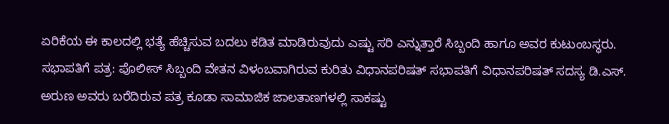ಏರಿಕೆಯ ಈ ಕಾಲದಲ್ಲಿ ಭತ್ಯೆ ಹೆಚ್ಚಿಸುವ ಬದಲು ಕಡಿತ ಮಾಡಿರುವುದು ಎಷ್ಟು ಸರಿ ಎನ್ನುತ್ತಾರೆ ಸಿಬ್ಬಂದಿ ಹಾಗೂ ಅವರ ಕುಟುಂಬಸ್ಥರು. ಸಭಾಪತಿಗೆ ಪತ್ರ: ಪೊಲೀಸ್ ಸಿಬ್ಬಂದಿ ವೇತನ ವಿಳಂಬವಾಗಿರುವ ಕುರಿತು ವಿಧಾನಪರಿಷತ್ ಸಭಾಪತಿಗೆ ವಿಧಾನಪರಿಷತ್ ಸದಸ್ಯ ಡಿ.ಎಸ್. ಅರುಣ ಅವರು ಬರೆದಿರುವ ಪತ್ರ ಕೂಡಾ ಸಾಮಾಜಿಕ ಜಾಲತಾಣಗಳಲ್ಲಿ ಸಾಕಷ್ಟು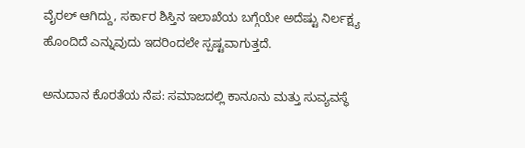ವೈರಲ್ ಆಗಿದ್ದು, ಸರ್ಕಾರ ಶಿಸ್ತಿನ ಇಲಾಖೆಯ ಬಗ್ಗೆಯೇ ಅದೆಷ್ಟು ನಿರ್ಲಕ್ಷ್ಯ ಹೊಂದಿದೆ ಎನ್ನುವುದು ಇದರಿಂದಲೇ ಸ್ಪಷ್ಟವಾಗುತ್ತದೆ.

ಅನುದಾನ ಕೊರತೆಯ ನೆಪ: ಸಮಾಜದಲ್ಲಿ ಕಾನೂನು ಮತ್ತು ಸುವ್ಯವಸ್ಥೆ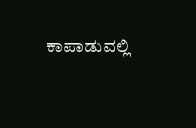ಕಾಪಾಡುವಲ್ಲಿ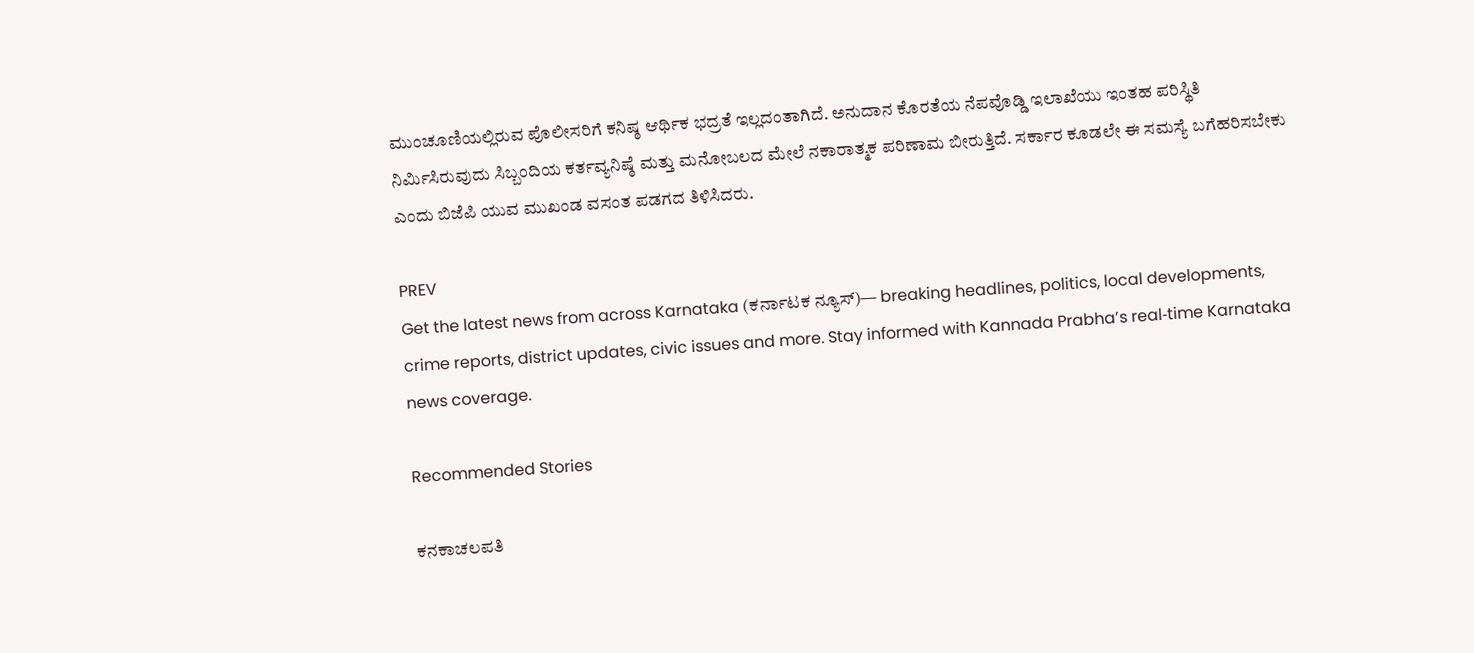ಮುಂಚೂಣಿಯಲ್ಲಿರುವ ಪೊಲೀಸರಿಗೆ ಕನಿಷ್ಠ ಆರ್ಥಿಕ ಭದ್ರತೆ ಇಲ್ಲದಂತಾಗಿದೆ. ಅನುದಾನ ಕೊರತೆಯ ನೆಪವೊಡ್ಡಿ ಇಲಾಖೆಯು ಇಂತಹ ಪರಿಸ್ಥಿತಿ ನಿರ್ಮಿಸಿರುವುದು ಸಿಬ್ಬಂದಿಯ ಕರ್ತವ್ಯನಿಷ್ಠೆ ಮತ್ತು ಮನೋಬಲದ ಮೇಲೆ ನಕಾರಾತ್ಮಕ ಪರಿಣಾಮ ಬೀರುತ್ತಿದೆ. ಸರ್ಕಾರ ಕೂಡಲೇ ಈ ಸಮಸ್ಯೆ ಬಗೆಹರಿಸಬೇಕು ಎಂದು ಬಿಜೆಪಿ ಯುವ ಮುಖಂಡ ವಸಂತ ಪಡಗದ ತಿಳಿಸಿದರು.

PREV
Get the latest news from across Karnataka (ಕರ್ನಾಟಕ ನ್ಯೂಸ್)— breaking headlines, politics, local developments, crime reports, district updates, civic issues and more. Stay informed with Kannada Prabha’s real‑time Karnataka news coverage.

Recommended Stories

ಕನಕಾಚಲಪತಿ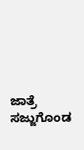ಜಾತ್ರೆ ಸಜ್ಜುಗೊಂಡ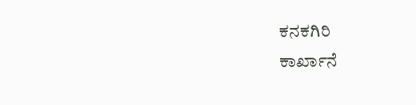ಕನಕಗಿರಿ
ಕಾರ್ಖಾನೆ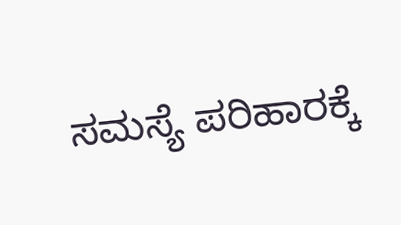ಸಮಸ್ಯೆ ಪರಿಹಾರಕ್ಕೆ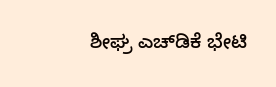ಶೀಘ್ರ ಎಚ್‌ಡಿಕೆ ಭೇಟಿ